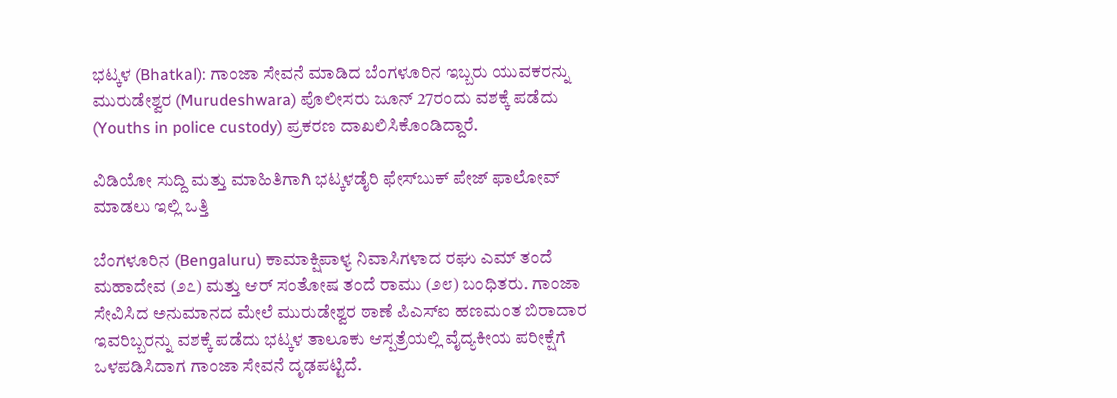ಭಟ್ಕಳ (Bhatkal): ಗಾಂಜಾ ಸೇವನೆ ಮಾಡಿದ ಬೆಂಗಳೂರಿನ ಇಬ್ಬರು ಯುವಕರನ್ನು ಮುರುಡೇಶ್ವರ (Murudeshwara) ಪೊಲೀಸರು ಜೂನ್ 27ರಂದು ವಶಕ್ಕೆ ಪಡೆದು (Youths in police custody) ಪ್ರಕರಣ ದಾಖಲಿಸಿಕೊಂಡಿದ್ದಾರೆ.

ವಿಡಿಯೋ ಸುದ್ದಿ ಮತ್ತು ಮಾಹಿತಿಗಾಗಿ ಭಟ್ಕಳಡೈರಿ ಫೇಸ್‌ಬುಕ್‌ ಪೇಜ್ ಫಾಲೋವ್ ಮಾಡಲು ಇಲ್ಲಿ ಒತ್ತಿ

ಬೆಂಗಳೂರಿನ (Bengaluru) ಕಾಮಾಕ್ಷಿಪಾಳ್ಯ ನಿವಾಸಿಗಳಾದ ರಘು ಎಮ್ ತಂದೆ ಮಹಾದೇವ (೨೭) ಮತ್ತು ಆರ್ ಸಂತೋಷ ತಂದೆ ರಾಮು (೨೮) ಬಂಧಿತರು. ಗಾಂಜಾ ಸೇವಿಸಿದ ಅನುಮಾನದ ಮೇಲೆ ಮುರುಡೇಶ್ವರ ಠಾಣೆ ಪಿಎಸ್ಐ ಹಣಮಂತ ಬಿರಾದಾರ ಇವರಿಬ್ಬರನ್ನು ವಶಕ್ಕೆ ಪಡೆದು ಭಟ್ಕಳ ತಾಲೂಕು ಆಸ್ಪತ್ರೆಯಲ್ಲಿ ವೈದ್ಯಕೀಯ ಪರೀಕ್ಷೆಗೆ ಒಳಪಡಿಸಿದಾಗ ಗಾಂಜಾ ಸೇವನೆ ದೃಢಪಟ್ಟಿದೆ.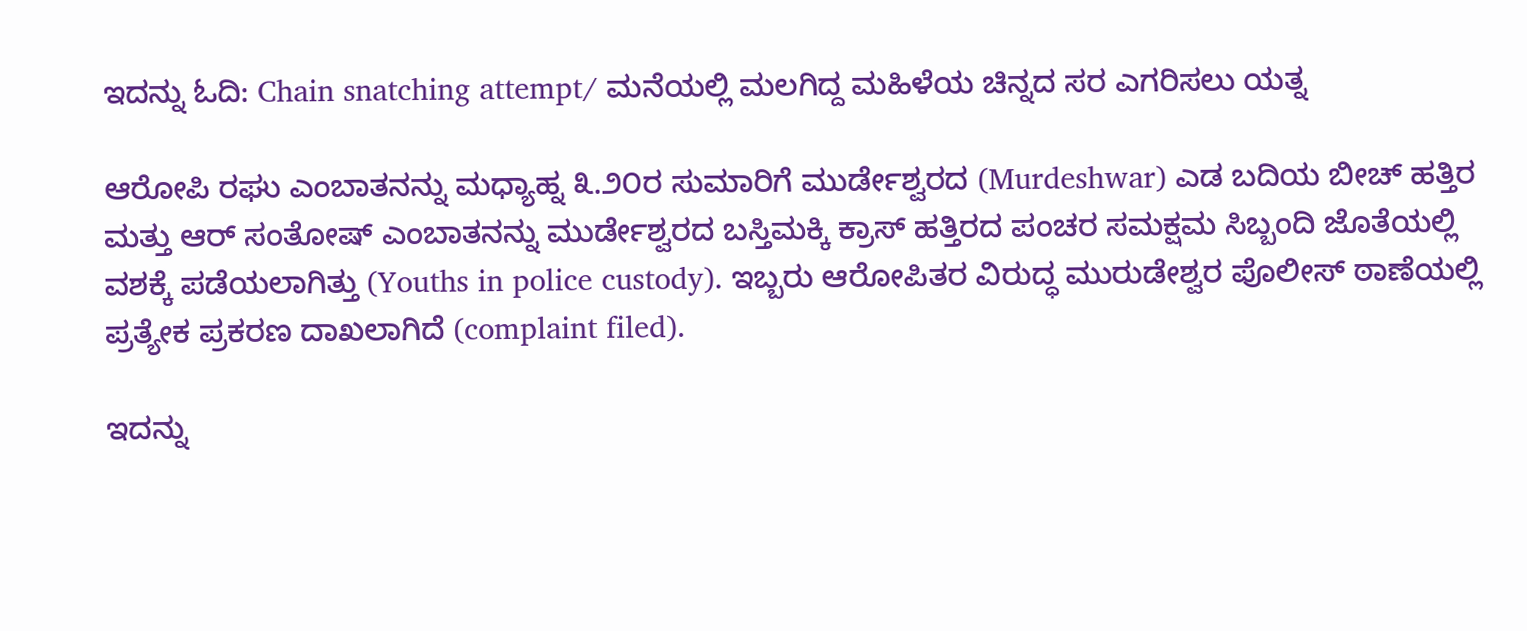ಇದನ್ನು ಓದಿ: Chain snatching attempt/ ಮನೆಯಲ್ಲಿ ಮಲಗಿದ್ದ ಮಹಿಳೆಯ ಚಿನ್ನದ ಸರ ಎಗರಿಸಲು ಯತ್ನ

ಆರೋಪಿ ರಘು ಎಂಬಾತನನ್ನು ಮಧ್ಯಾಹ್ನ ೩.೨೦ರ ಸುಮಾರಿಗೆ ಮುರ್ಡೇಶ್ವರದ (Murdeshwar) ಎಡ ಬದಿಯ ಬೀಚ್ ಹತ್ತಿರ ಮತ್ತು ಆರ್ ಸಂತೋಷ್ ಎಂಬಾತನನ್ನು ಮುರ್ಡೇಶ್ವರದ ಬಸ್ತಿಮಕ್ಕಿ ಕ್ರಾಸ್ ಹತ್ತಿರದ ಪಂಚರ ಸಮಕ್ಷಮ ಸಿಬ್ಬಂದಿ ಜೊತೆಯಲ್ಲಿ ವಶಕ್ಕೆ ಪಡೆಯಲಾಗಿತ್ತು (Youths in police custody). ಇಬ್ಬರು ಆರೋಪಿತರ ವಿರುದ್ಧ ಮುರುಡೇಶ್ವರ ಪೊಲೀಸ್ ಠಾಣೆಯಲ್ಲಿ ಪ್ರತ್ಯೇಕ ಪ್ರಕರಣ ದಾಖಲಾಗಿದೆ (complaint filed).

ಇದನ್ನು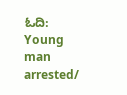ಓದಿ: Young man arrested/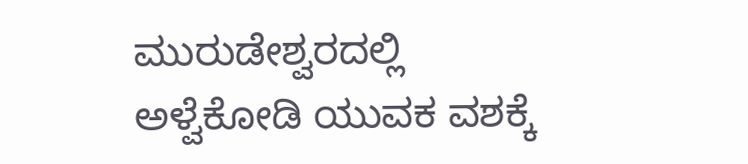ಮುರುಡೇಶ್ವರದಲ್ಲಿ ಅಳ್ವೆಕೋಡಿ ಯುವಕ ವಶಕ್ಕೆ